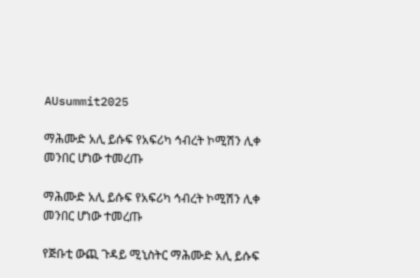AUsummit2025

ማሕሙድ አሊ ይሱፍ የአፍሪካ ኅብረት ኮሚሽን ሊቀ መንበር ሆነው ተመረጡ

ማሕሙድ አሊ ይሱፍ የአፍሪካ ኅብረት ኮሚሽን ሊቀ መንበር ሆነው ተመረጡ

የጅቡቲ ውጪ ጉዳይ ሚኒስትር ማሕሙድ አሊ ይሱፍ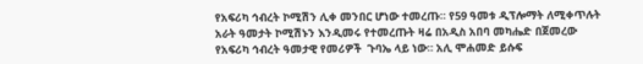የአፍሪካ ኅብረት ኮሚሽን ሊቀ መንበር ሆነው ተመረጡ። የ59 ዓመቱ ዲፕሎማት ለሚቀጥሉት አራት ዓመታት ኮሚሽኑን እንዲመሩ የተመረጡት ዛሬ በአዲስ አበባ መካሔድ በጀመረው የአፍሪካ ኅብረት ዓመታዊ የመሪዎች  ጉባኤ ላይ ነው። አሊ ሞሐመድ ይሱፍ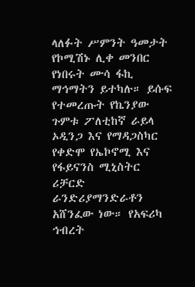ላለፉት ሥምንት ዓመታት የኮሚሽኑ ሊቀ መንበር የነበሩት ሙሳ ፋኪ ማኅማትን ይተካሉ። ይሱፍ የተመረጡት የኬንያው ጉምቱ ፖለቲከኛ ራይላ ኦዲንጋ እና የማዳጋስካር የቀድሞ የኤኮኖሚ እና የፋይናንስ ሚኒስትር ሪቻርድ ራንድሪያማንድራቶን አሸንፈው ነው። የአፍሪካ ኅብረት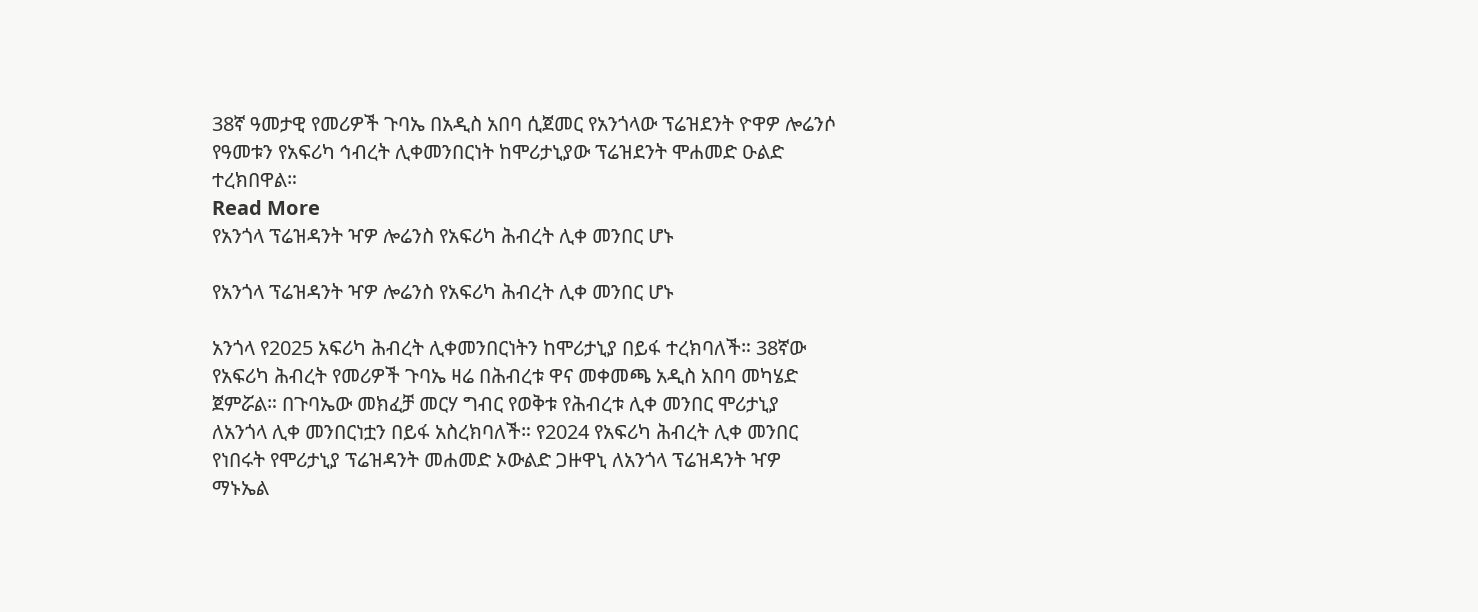38ኛ ዓመታዊ የመሪዎች ጉባኤ በአዲስ አበባ ሲጀመር የአንጎላው ፕሬዝደንት ዮዋዎ ሎሬንሶ የዓመቱን የአፍሪካ ኅብረት ሊቀመንበርነት ከሞሪታኒያው ፕሬዝደንት ሞሐመድ ዑልድ ተረክበዋል።
Read More
የአንጎላ ፕሬዝዳንት ዣዎ ሎሬንስ የአፍሪካ ሕብረት ሊቀ መንበር ሆኑ

የአንጎላ ፕሬዝዳንት ዣዎ ሎሬንስ የአፍሪካ ሕብረት ሊቀ መንበር ሆኑ

አንጎላ የ2025 አፍሪካ ሕብረት ሊቀመንበርነትን ከሞሪታኒያ በይፋ ተረክባለች። 38ኛው የአፍሪካ ሕብረት የመሪዎች ጉባኤ ዛሬ በሕብረቱ ዋና መቀመጫ አዲስ አበባ መካሄድ ጀምሯል። በጉባኤው መክፈቻ መርሃ ግብር የወቅቱ የሕብረቱ ሊቀ መንበር ሞሪታኒያ ለአንጎላ ሊቀ መንበርነቷን በይፋ አስረክባለች። የ2024 የአፍሪካ ሕብረት ሊቀ መንበር የነበሩት የሞሪታኒያ ፕሬዝዳንት መሐመድ ኦውልድ ጋዙዋኒ ለአንጎላ ፕሬዝዳንት ዣዎ ማኑኤል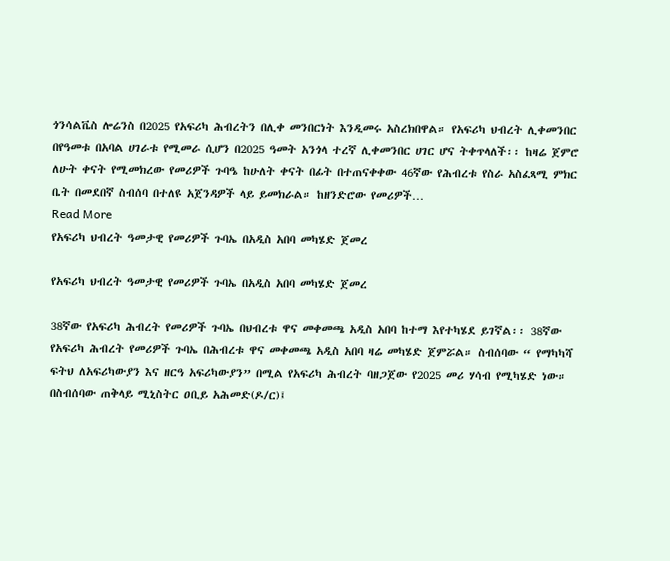ጎንሳልቬስ ሎሬንስ በ2025 የአፍሪካ ሕብረትን በሊቀ መንበርነት እንዲመሩ አስረክበዋል። የአፍሪካ ህብረት ሊቀመንበር በየዓመቱ በአባል ሀገራቱ የሚመራ ሲሆን በ2025 ዓመት አንጎላ ተረኛ ሊቀመንበር ሀገር ሆና ትቀጥላለች፡፡ ከዛሬ ጀምሮ ለሁት ቀናት የሚመክረው የመሪዎች ጉባዔ ከሁለት ቀናት በፊት በተጠናቀቀው 46ኛው የሕብረቱ የስራ አስፈጻሚ ምክር ቤት በመደበኛ ስብሰባ በተለዩ አጀንዳዎች ላይ ይመክራል። ከዘንድሮው የመሪዎች…
Read More
የአፍሪካ ህብረት ዓመታዊ የመሪዎች ጉባኤ በአዲስ አበባ መካሄድ ጀመረ

የአፍሪካ ህብረት ዓመታዊ የመሪዎች ጉባኤ በአዲስ አበባ መካሄድ ጀመረ

38ኛው የአፍሪካ ሕብረት የመሪዎች ጉባኤ በህብረቱ ዋና መቀመጫ አዲስ አበባ ከተማ እየተካሄደ ይገኛል፡፡ 38ኛው የአፍሪካ ሕብረት የመሪዎች ጉባኤ በሕብረቱ ዋና መቀመጫ አዲስ አበባ ዛሬ መካሄድ ጀምሯል። ስብሰባው “ የማካካሻ ፍትህ ለአፍሪካውያን እና ዘርዓ አፍሪካውያን” በሚል የአፍሪካ ሕብረት ባዘጋጀው የ2025 መሪ ሃሳብ የሚካሄድ ነው። በስብሰባው ጠቅላይ ሚኒስትር ዐቢይ አሕመድ(ዶ/ር)፤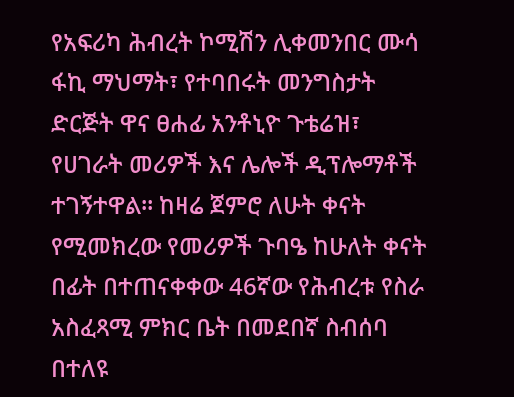የአፍሪካ ሕብረት ኮሚሽን ሊቀመንበር ሙሳ ፋኪ ማህማት፣ የተባበሩት መንግስታት ድርጅት ዋና ፀሐፊ አንቶኒዮ ጉቴሬዝ፣ የሀገራት መሪዎች እና ሌሎች ዲፕሎማቶች ተገኝተዋል። ከዛሬ ጀምሮ ለሁት ቀናት የሚመክረው የመሪዎች ጉባዔ ከሁለት ቀናት በፊት በተጠናቀቀው 46ኛው የሕብረቱ የስራ አስፈጻሚ ምክር ቤት በመደበኛ ስብሰባ በተለዩ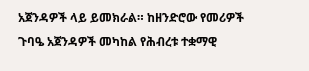አጀንዳዎች ላይ ይመክራል። ከዘንድሮው የመሪዎች ጉባዔ አጀንዳዎች መካከል የሕብረቱ ተቋማዊ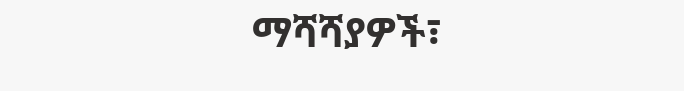ማሻሻያዎች፣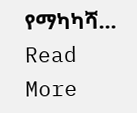የማካካሻ…
Read More